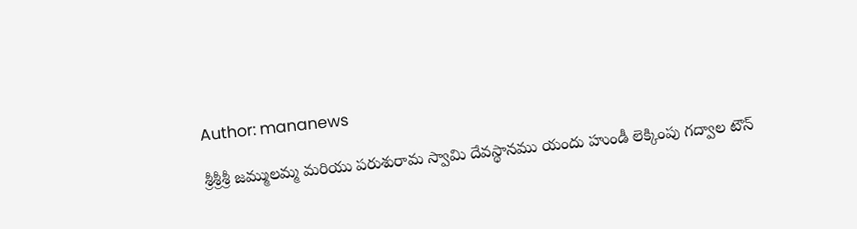Author: mananews

శ్రీశ్రీశ్రీ జమ్ములమ్మ మరియు పరుశురామ స్వామి దేవస్థానము యందు హుండీ లెక్కింపు గద్వాల టౌన్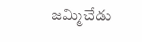జమ్మిచేడు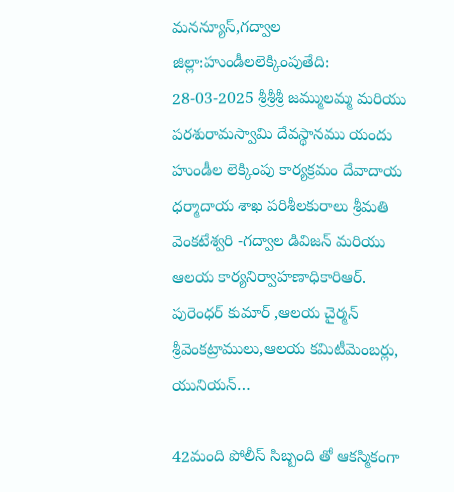మనన్యూస్,గద్వాల జిల్లా:హుండీలలెక్కింపుతేది: 28-03-2025 శ్రీశ్రీశ్రీ జమ్ములమ్మ మరియు పరశురామస్వామి దేవస్థానము యందు హుండీల లెక్కింపు కార్యక్రమం దేవాదాయ ధర్మాదాయ శాఖ పరిశీలకురాలు శ్రీమతి వెంకటేశ్వరి -గద్వాల డివిజన్ మరియు ఆలయ కార్యనిర్వాహణాధికారిఆర్. పురెంధర్ కుమార్ ,ఆలయ చైర్మన్ శ్రీవెంకట్రాములు,ఆలయ కమిటీమెంబర్లు, యునియన్…

42మంది పోలీస్ సిబ్బంది తో ఆకస్మికంగా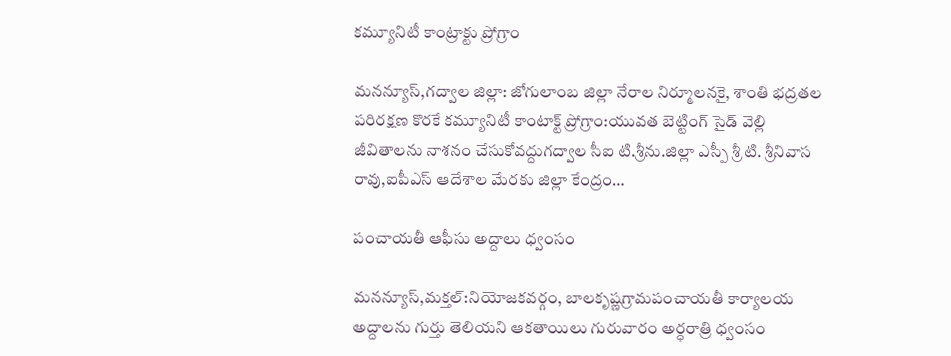కమ్యూనిటీ కాంట్రాక్టు ప్రోగ్రాం

మనన్యూస్,గద్వాల జిల్లా: జోగులాంబ జిల్లా నేరాల నిర్మూలనకై, శాంతి భద్రతల పరిరక్షణ కొరకే కమ్యూనిటీ కాంటాక్ట్ ప్రోగ్రాం:యువత బెట్టింగ్ సైడ్ వెల్లి జీవితాలను నాశనం చేసుకోవద్దుగద్వాల సీఐ టి.శ్రీను.జిల్లా ఎస్పీ శ్రీ టి. శ్రీనివాస రావు,ఐపీఎస్ ఆదేశాల మేరకు జిల్లా కేంద్రం…

పంచాయతీ ఆఫీసు అద్దాలు ధ్వంసం

మనన్యూస్,మక్తల్:నియోజకవర్గం, బాలకృష్ణగ్రామపంచాయతీ కార్యాలయ అద్దాలను గుర్తు తెలియని ఆకతాయిలు గురువారం అర్ధరాత్రి ధ్వంసం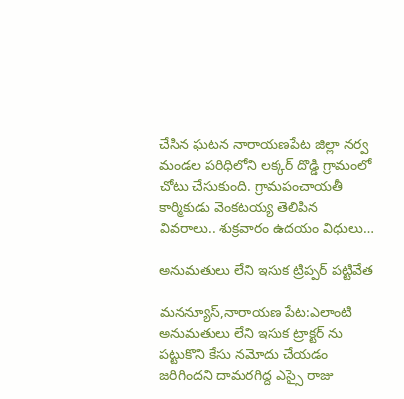చేసిన ఘటన నారాయణపేట జిల్లా నర్వ మండల పరిధిలోని లక్కర్ దొడ్డి గ్రామంలో చోటు చేసుకుంది. గ్రామపంచాయతీ కార్మికుడు వెంకటయ్య తెలిపిన వివరాలు.. శుక్రవారం ఉదయం విధులు…

అనుమతులు లేని ఇసుక ట్రిప్పర్ పట్టివేత

మనన్యూస్,నారాయణ పేట:ఎలాంటి అనుమతులు లేని ఇసుక ట్రాక్టర్ ను పట్టుకొని కేసు నమోదు చేయడం జరిగిందని దామరగిద్ద ఎస్సై రాజు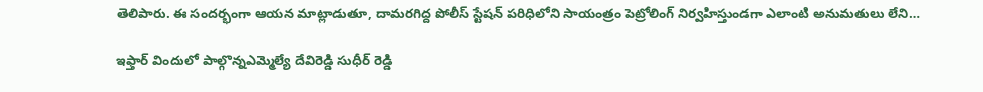తెలిపారు. ఈ సందర్భంగా ఆయన మాట్లాడుతూ, దామరగిద్ద పోలీస్ స్టేషన్ పరిధిలోని సాయంత్రం పెట్రోలింగ్ నిర్వహిస్తుండగా ఎలాంటి అనుమతులు లేని…

ఇఫ్తార్ విందులో పాల్గొన్నఎమ్మెల్యే దేవిరెడ్డి సుధీర్ రెడ్డి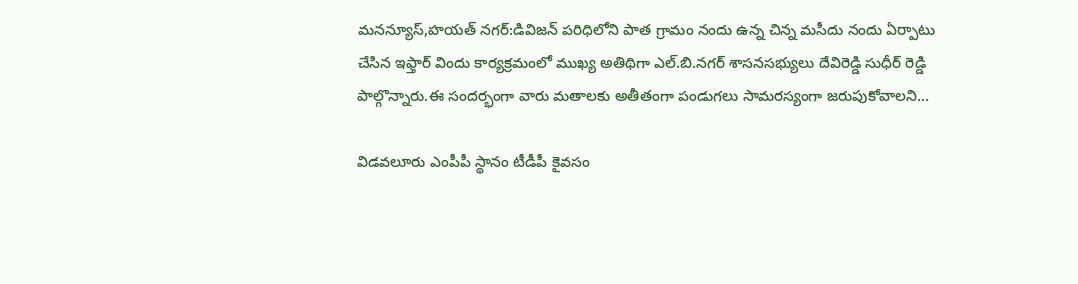మనన్యూస్,హయత్ నగర్:డివిజన్ పరిధిలోని పాత గ్రామం నందు ఉన్న చిన్న మసీదు నందు ఏర్పాటు చేసిన ఇఫ్తార్ విందు కార్యక్రమంలో ముఖ్య అతిథిగా ఎల్.బి.నగర్ శాసనసభ్యులు దేవిరెడ్డి సుధీర్ రెడ్డి పాల్గొన్నారు.ఈ సందర్భంగా వారు మతాలకు అతీతంగా పండుగలు సామరస్యంగా జరుపుకోవాలని…

విడవలూరు ఎంపీపీ స్థానం టీడీపీ కైవసం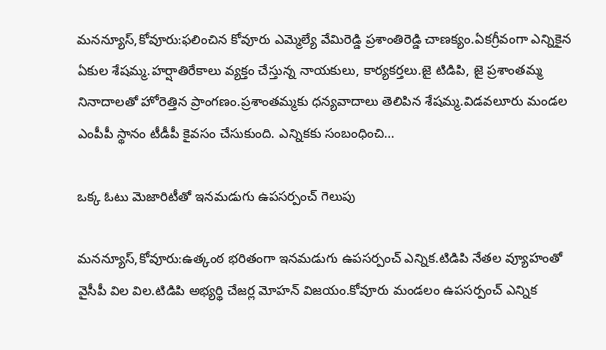మనన్యూస్,కోవూరు:ఫలించిన కోవూరు ఎమ్మెల్యే వేమిరెడ్డి ప్రశాంతిరెడ్డి చాణక్యం.ఏకగ్రీవంగా ఎన్నికైన ఏకుల శేషమ్మ.హర్షాతిరేకాలు వ్యక్తం చేస్తున్న నాయకులు, కార్యకర్తలు.జై టిడిపి, జై ప్రశాంతమ్మ నినాదాలతో హోరెత్తిన ప్రాంగణం.ప్రశాంతమ్మకు ధన్యవాదాలు తెలిపిన శేషమ్మ.విడవలూరు మండల ఎంపీపీ స్థానం టీడీపీ కైవసం చేసుకుంది. ఎన్నికకు సంబంధించి…

ఒక్క ఓటు మెజారిటీతో ఇనమడుగు ఉపసర్పంచ్ గెలుపు

మనన్యూస్,కోవూరు:ఉత్కంఠ భరితంగా ఇనమడుగు ఉపసర్పంచ్ ఎన్నిక.టిడిపి నేతల వ్యూహంతో వైసీపీ విల విల.టిడిపి అభ్యర్థి చేజర్ల మోహన్ విజయం.కోవూరు మండలం ఉపసర్పంచ్ ఎన్నిక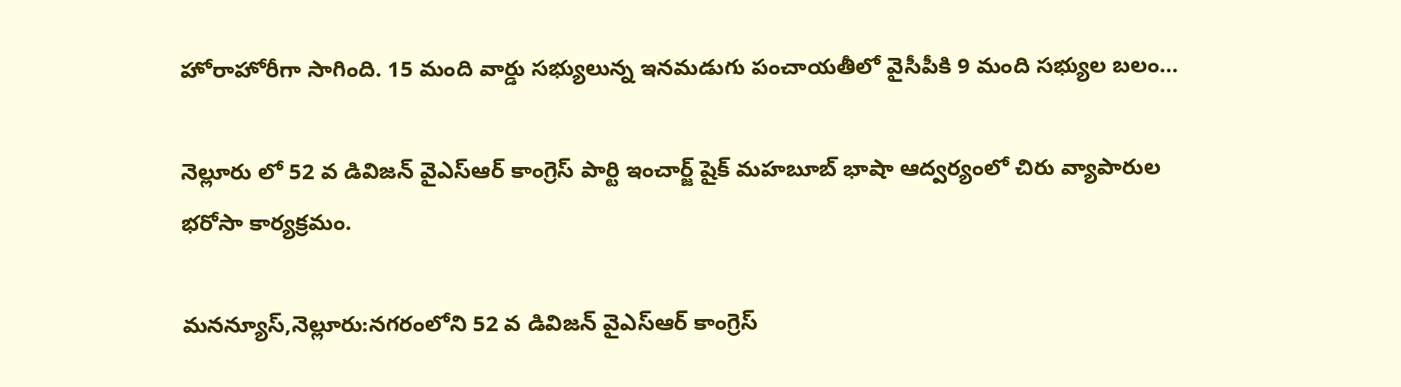హోరాహోరీగా సాగింది. 15 మంది వార్డు సభ్యులున్న ఇనమడుగు పంచాయతీలో వైసీపీకి 9 మంది సభ్యుల బలం…

నెల్లూరు లో 52 వ డివిజన్ వైఎస్ఆర్ కాంగ్రెస్ పార్టి ఇంచార్జ్ షైక్ మహబూబ్ భాషా ఆద్వర్యంలో చిరు వ్యాపారుల భరోసా కార్యక్రమం.

మనన్యూస్,నెల్లూరు:నగరంలోని 52 వ డివిజన్ వైఎస్ఆర్ కాంగ్రెస్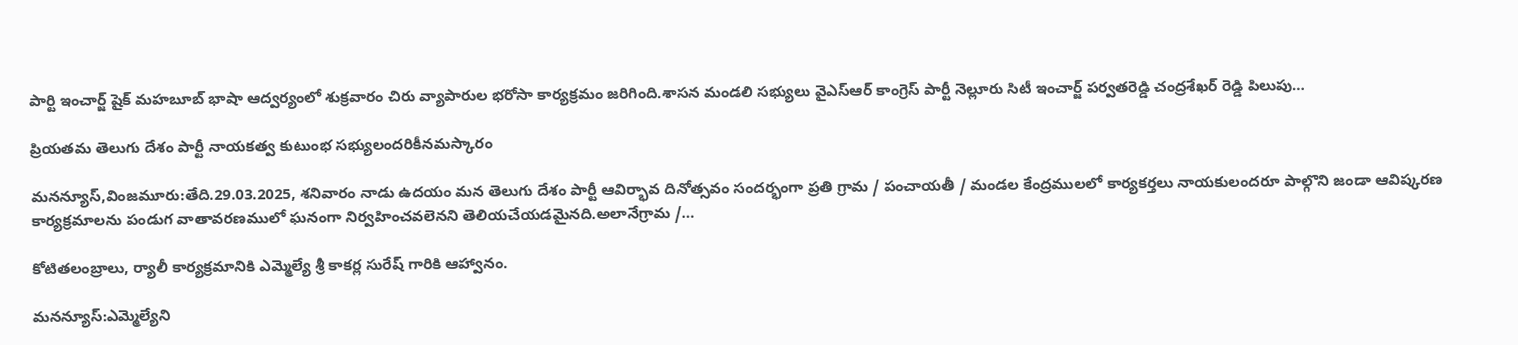పార్టి ఇంచార్జ్ షైక్ మహబూబ్ భాషా ఆద్వర్యంలో శుక్రవారం చిరు వ్యాపారుల భరోసా కార్యక్రమం జరిగింది.శాసన మండలి సభ్యులు వైఎస్ఆర్ కాంగ్రెస్ పార్టీ నెల్లూరు సిటీ ఇంచార్జ్ పర్వతరెడ్డి చంద్రశేఖర్ రెడ్డి పిలుపు…

ప్రియతమ తెలుగు దేశం పార్టీ నాయకత్వ కుటుంభ సభ్యులందరికీనమస్కారం

మనన్యూస్,వింజమూరు:తేది.29.03.2025, శనివారం నాడు ఉదయం మన తెలుగు దేశం పార్టీ ఆవిర్భావ దినోత్సవం సందర్భంగా ప్రతి గ్రామ / పంచాయతీ / మండల కేంద్రములలో కార్యకర్తలు నాయకులందరూ పాల్గొని జండా ఆవిష్కరణ కార్యక్రమాలను పండుగ వాతావరణములో ఘనంగా నిర్వహించవలెనని తెలియచేయడమైనది.అలానేగ్రామ /…

కోటితలంబ్రాలు, ర్యాలీ కార్యక్రమానికి ఎమ్మెల్యే శ్రీ కాకర్ల సురేష్ గారికి ఆహ్వానం.

మనన్యూస్:ఎమ్మెల్యేని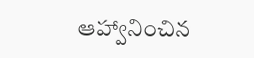ఆహ్వానించిన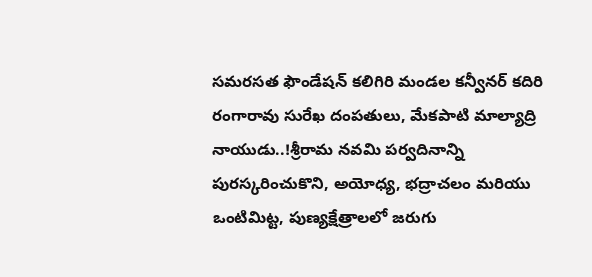సమరసత ఫౌండేషన్ కలిగిరి మండల కన్వీనర్ కదిరి రంగారావు సురేఖ దంపతులు, మేకపాటి మాల్యాద్రి నాయుడు..!శ్రీరామ నవమి పర్వదినాన్ని పురస్కరించుకొని, అయోధ్య, భద్రాచలం మరియు ఒంటిమిట్ట, పుణ్యక్షేత్రాలలో జరుగు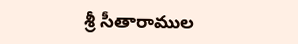శ్రీ సీతారాముల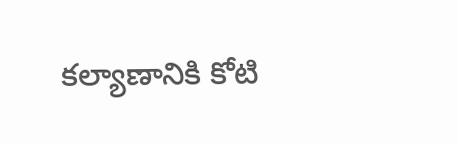కల్యాణానికి కోటి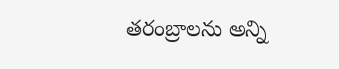తరంబ్రాలను అన్ని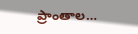ప్రాంతాల…